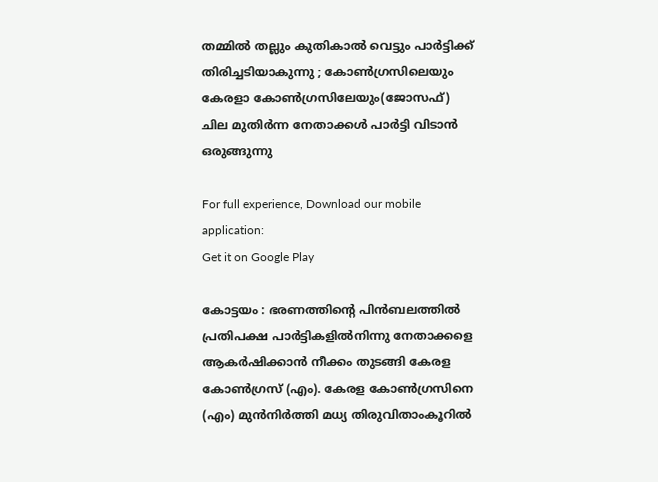തമ്മില്‍ തല്ലും കുതികാല്‍ വെട്ടും പാര്‍ട്ടിക്ക് തിരിച്ചടിയാകുന്നു ; കോണ്‍ഗ്രസിലെയും കേരളാ കോണ്‍ഗ്രസിലേയും(ജോസഫ്) ചില മുതിര്‍ന്ന നേതാക്കള്‍ പാര്‍ട്ടി വിടാന്‍ ഒരുങ്ങുന്നു

For full experience, Download our mobile application:
Get it on Google Play

കോട്ടയം : ഭരണത്തിന്റെ പിൻബലത്തിൽ പ്രതിപക്ഷ പാർട്ടികളിൽനിന്നു നേതാക്കളെ ആകർഷിക്കാൻ നീക്കം തുടങ്ങി കേരള കോൺഗ്രസ് (എം). കേരള കോൺഗ്രസിനെ (എം) മുൻനിർത്തി മധ്യ തിരുവിതാംകൂറിൽ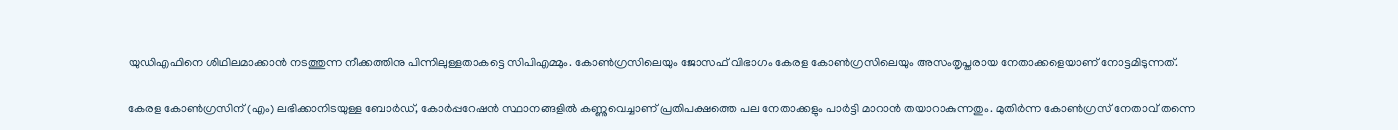യുഡിഎഫിനെ ശിഥിലമാക്കാൻ നടത്തുന്ന നീക്കത്തിനു പിന്നിലുള്ളതാകട്ടെ സിപിഎമ്മും. കോൺഗ്രസിലെയും ജോസഫ് വിഭാഗം കേരള കോൺഗ്രസിലെയും അസംതൃപ്തരായ നേതാക്കളെയാണ് നോട്ടമിടുന്നത്.

കേരള കോൺഗ്രസിന് (എം) ലഭിക്കാനിടയുള്ള ബോർഡ്, കോർപ്പറേഷൻ സ്ഥാനങ്ങളിൽ കണ്ണുവെച്ചാണ് പ്രതിപക്ഷത്തെ പല നേതാക്കളും പാർട്ടി മാറാൻ തയാറാകുന്നതും. മുതിർന്ന കോൺഗ്രസ് നേതാവ് തന്നെ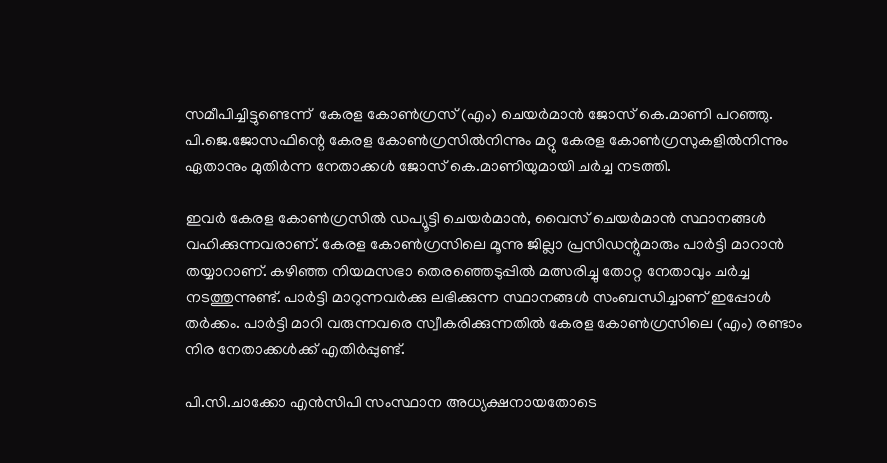സമീപിച്ചിട്ടുണ്ടെന്ന്  കേരള കോൺഗ്രസ് (എം) ചെയർമാൻ ജോസ് കെ.മാണി പറഞ്ഞു. പി.ജെ.ജോസഫിന്റെ കേരള കോൺഗ്രസിൽനിന്നും മറ്റു കേരള കോൺഗ്രസുകളിൽനിന്നും ഏതാനും മുതിർന്ന നേതാക്കൾ ജോസ് കെ.മാണിയുമായി ചർച്ച നടത്തി.

ഇവർ കേരള കോൺഗ്രസിൽ ഡപ്യൂട്ടി ചെയർമാൻ, വൈസ് ചെയർമാൻ സ്ഥാനങ്ങൾ വഹിക്കുന്നവരാണ്. കേരള കോൺഗ്രസിലെ മൂന്നു ജില്ലാ പ്രസിഡന്റുമാരും പാർട്ടി മാറാൻ തയ്യാറാണ്. കഴിഞ്ഞ നിയമസഭാ തെരഞ്ഞെടുപ്പിൽ മത്സരിച്ചു തോറ്റ നേതാവും ചർച്ച നടത്തുന്നുണ്ട്. പാർട്ടി മാറുന്നവർക്കു ലഭിക്കുന്ന സ്ഥാനങ്ങൾ സംബന്ധിച്ചാണ് ഇപ്പോൾ തർക്കം. പാർട്ടി മാറി വരുന്നവരെ സ്വീകരിക്കുന്നതിൽ കേരള കോൺഗ്രസിലെ (എം) രണ്ടാം നിര നേതാക്കൾക്ക് എതിർപ്പുണ്ട്.

പി.സി.ചാക്കോ എൻസിപി സംസ്ഥാന അധ്യക്ഷനായതോടെ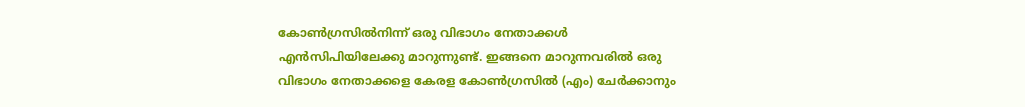കോൺഗ്രസിൽനിന്ന് ഒരു വിഭാഗം നേതാക്കൾ എൻസിപിയിലേക്കു മാറുന്നുണ്ട്. ഇങ്ങനെ മാറുന്നവരിൽ ഒരു വിഭാഗം നേതാക്കളെ കേരള കോൺഗ്രസിൽ (എം) ചേർക്കാനും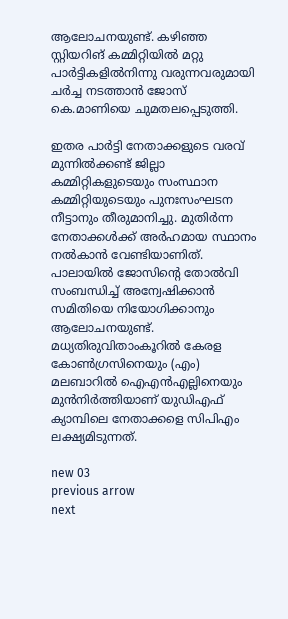ആലോചനയുണ്ട്. കഴിഞ്ഞ സ്റ്റിയറിങ് കമ്മിറ്റിയിൽ മറ്റു പാർട്ടികളിൽനിന്നു വരുന്നവരുമായി ചർച്ച നടത്താൻ ജോസ് കെ.മാണിയെ ചുമതലപ്പെടുത്തി.

ഇതര പാർട്ടി നേതാക്കളുടെ വരവ് മുന്നിൽക്കണ്ട് ജില്ലാ കമ്മിറ്റികളുടെയും സംസ്ഥാന കമ്മിറ്റിയുടെയും പുനഃസംഘടന നീട്ടാനും തീരുമാനിച്ചു. മുതിർന്ന നേതാക്കൾക്ക് അർഹമായ സ്ഥാനം നൽകാൻ വേണ്ടിയാണിത്. പാലായിൽ ജോസിന്റെ തോൽവി സംബന്ധിച്ച് അന്വേഷിക്കാൻ സമിതിയെ നിയോഗിക്കാനും ആലോചനയുണ്ട്. മധ്യതിരുവിതാംകൂറിൽ കേരള കോൺഗ്രസിനെയും (എം) മലബാറിൽ ഐഎൻഎല്ലിനെയും മുൻനിർത്തിയാണ് യുഡിഎഫ് ക്യാമ്പിലെ നേതാക്കളെ സിപിഎം ലക്ഷ്യമിടുന്നത്.

new 03
previous arrow
next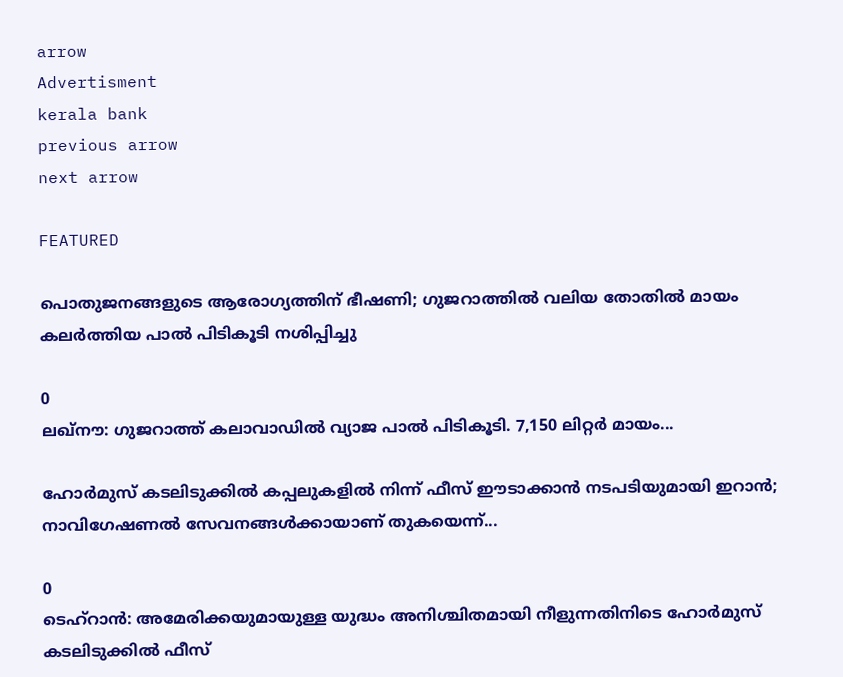arrow
Advertisment
kerala bank
previous arrow
next arrow

FEATURED

പൊതുജനങ്ങളുടെ ആരോഗ്യത്തിന് ഭീഷണി; ഗുജറാത്തിൽ വലിയ തോതിൽ മായം കലർത്തിയ പാൽ പിടികൂടി നശിപ്പിച്ചു

0
ലഖ്‌നൗ: ഗുജറാത്ത് കലാവാഡില്‍ വ്യാജ പാല്‍ പിടികൂടി. 7,150 ലിറ്റര്‍ മായം...

ഹോർമുസ് കടലിടുക്കിൽ കപ്പലുകളിൽ നിന്ന് ഫീസ് ഈടാക്കാൻ നടപടിയുമായി ഇറാൻ; നാവിഗേഷണൽ സേവനങ്ങൾക്കായാണ് തുകയെന്ന്...

0
ടെഹ്റാൻ: അമേരിക്കയുമായുള്ള യുദ്ധം അനിശ്ചിതമായി നീളുന്നതിനിടെ ഹോർമുസ് കടലിടുക്കിൽ ഫീസ്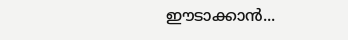ഈടാക്കാൻ...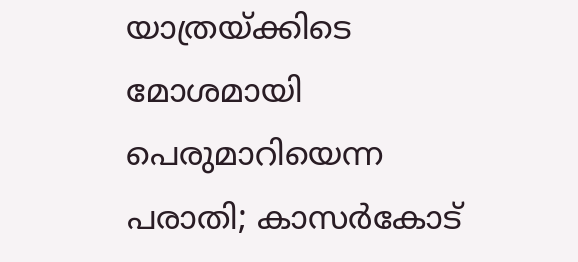യാത്രയ്ക്കിടെ മോശമായി പെരുമാറിയെന്ന പരാതി; കാസർകോട്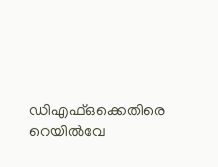ഡിഎഫ്ഒക്കെതിരെ റെയിൽവേ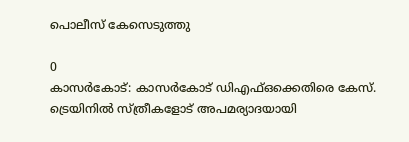പൊലീസ് കേസെടുത്തു

0
കാസര്‍കോട്: കാസര്‍കോട് ഡിഎഫ്ഒക്കെതിരെ കേസ്. ട്രെയിനില്‍ സ്ത്രീകളോട് അപമര്യാദയായി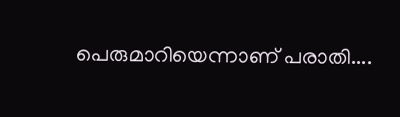പെരുമാറിയെന്നാണ് പരാതി....